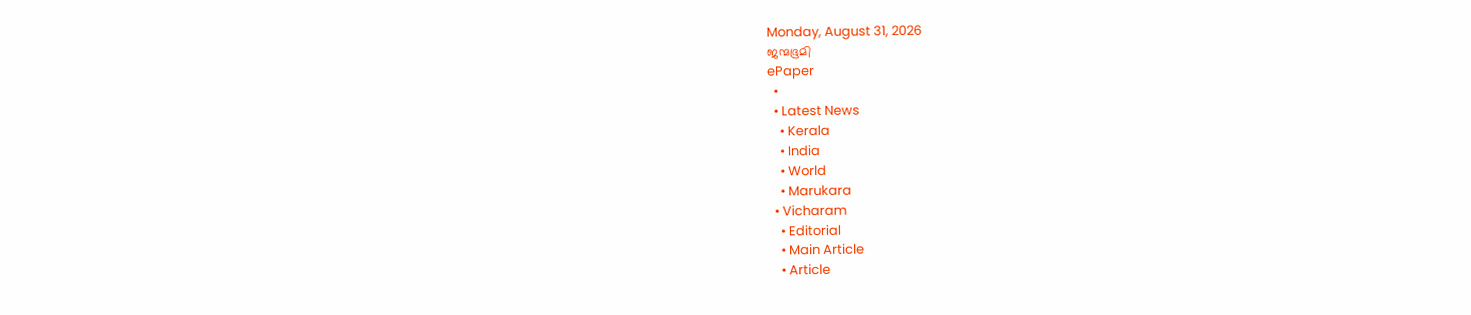Monday, August 31, 2026
ജന്മഭൂമി
ePaper
  •
  • Latest News
    • Kerala
    • India
    • World
    • Marukara
  • Vicharam
    • Editorial
    • Main Article
    • Article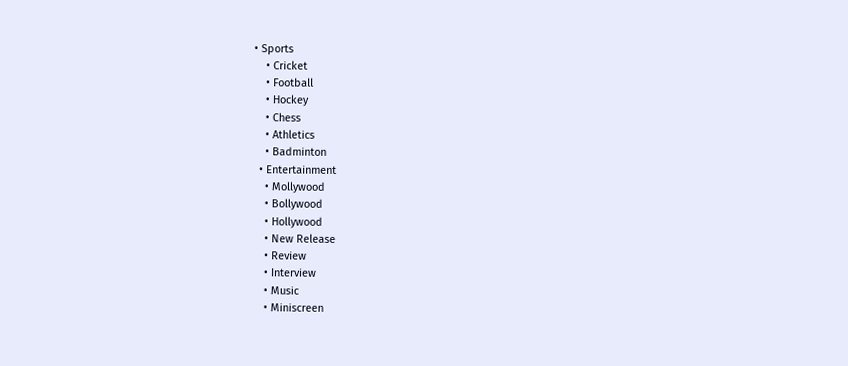• Sports
    • Cricket
    • Football
    • Hockey
    • Chess
    • Athletics
    • Badminton
  • Entertainment
    • Mollywood
    • Bollywood
    • Hollywood
    • New Release
    • Review
    • Interview
    • Music
    • Miniscreen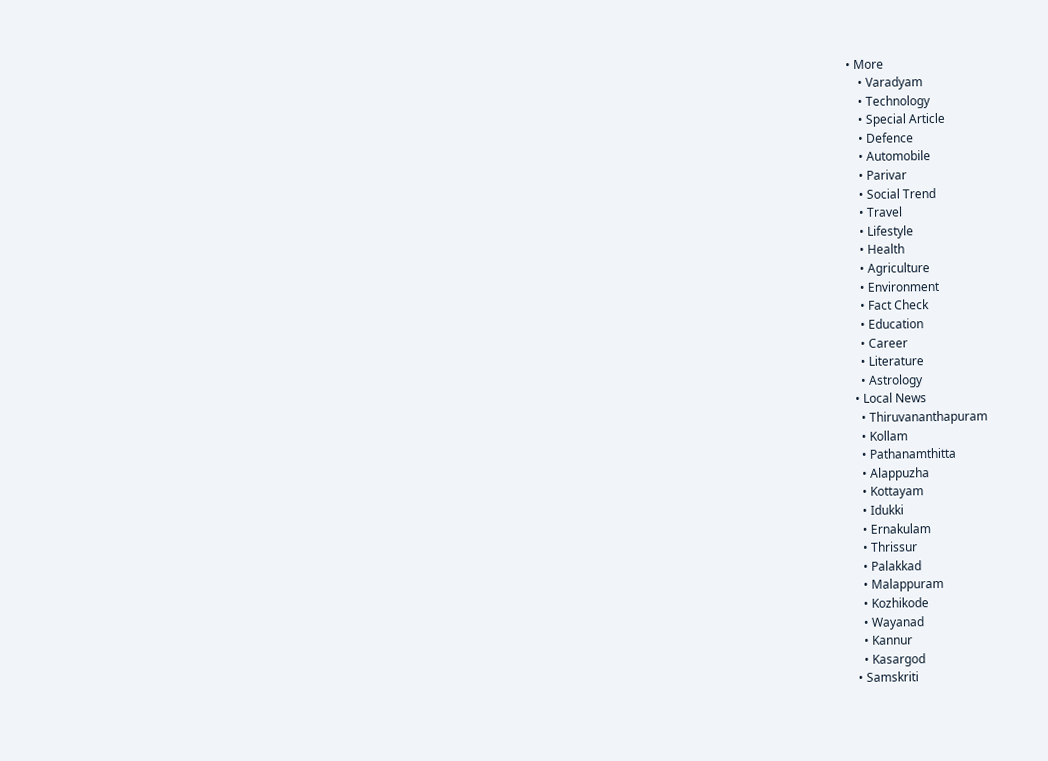• More
    • Varadyam
    • Technology
    • Special Article
    • Defence
    • Automobile
    • Parivar
    • Social Trend
    • Travel
    • Lifestyle
    • Health
    • Agriculture
    • Environment
    • Fact Check
    • Education
    • Career
    • Literature
    • Astrology
  • Local News
    • Thiruvananthapuram
    • Kollam
    • Pathanamthitta
    • Alappuzha
    • Kottayam
    • Idukki
    • Ernakulam
    • Thrissur
    • Palakkad
    • Malappuram
    • Kozhikode
    • Wayanad
    • Kannur
    • Kasargod
  • Samskriti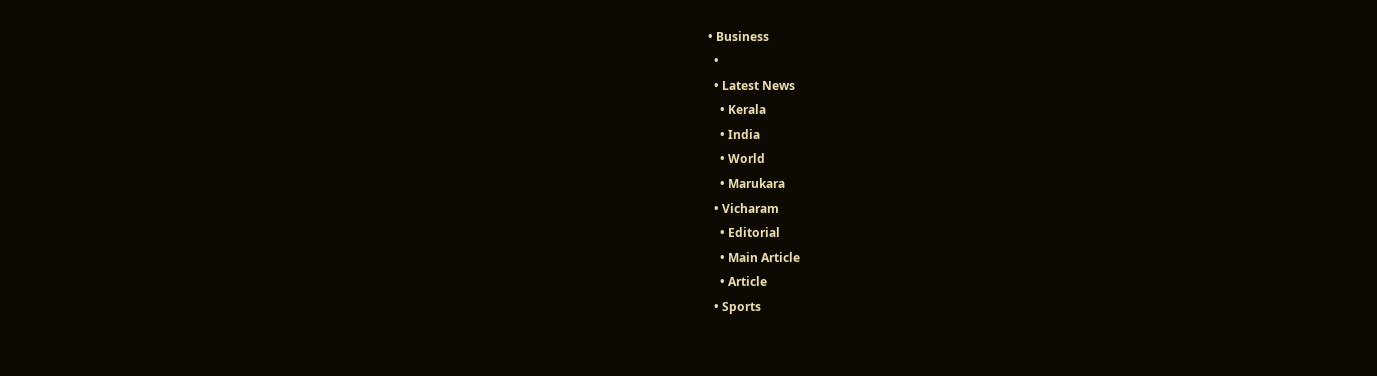• Business
  •
  • Latest News
    • Kerala
    • India
    • World
    • Marukara
  • Vicharam
    • Editorial
    • Main Article
    • Article
  • Sports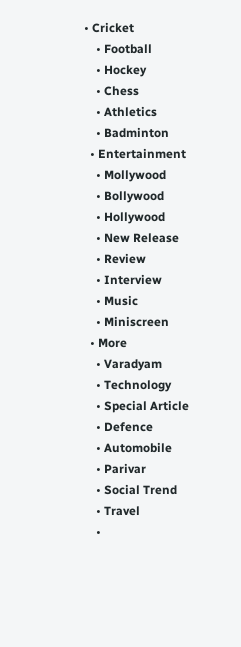• Cricket
    • Football
    • Hockey
    • Chess
    • Athletics
    • Badminton
  • Entertainment
    • Mollywood
    • Bollywood
    • Hollywood
    • New Release
    • Review
    • Interview
    • Music
    • Miniscreen
  • More
    • Varadyam
    • Technology
    • Special Article
    • Defence
    • Automobile
    • Parivar
    • Social Trend
    • Travel
    •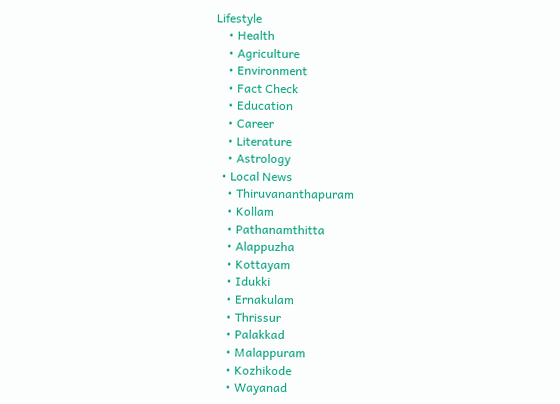Lifestyle
    • Health
    • Agriculture
    • Environment
    • Fact Check
    • Education
    • Career
    • Literature
    • Astrology
  • Local News
    • Thiruvananthapuram
    • Kollam
    • Pathanamthitta
    • Alappuzha
    • Kottayam
    • Idukki
    • Ernakulam
    • Thrissur
    • Palakkad
    • Malappuram
    • Kozhikode
    • Wayanad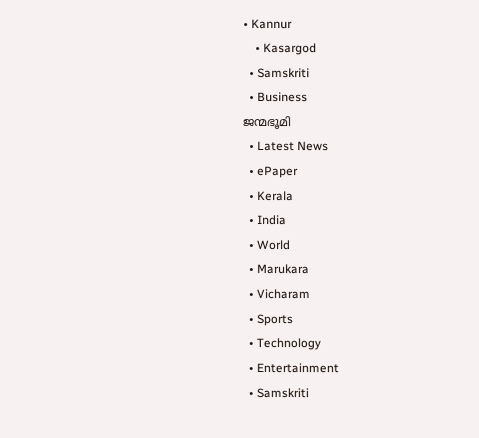• Kannur
    • Kasargod
  • Samskriti
  • Business
ജന്മഭൂമി
  • Latest News
  • ePaper
  • Kerala
  • India
  • World
  • Marukara
  • Vicharam
  • Sports
  • Technology
  • Entertainment
  • Samskriti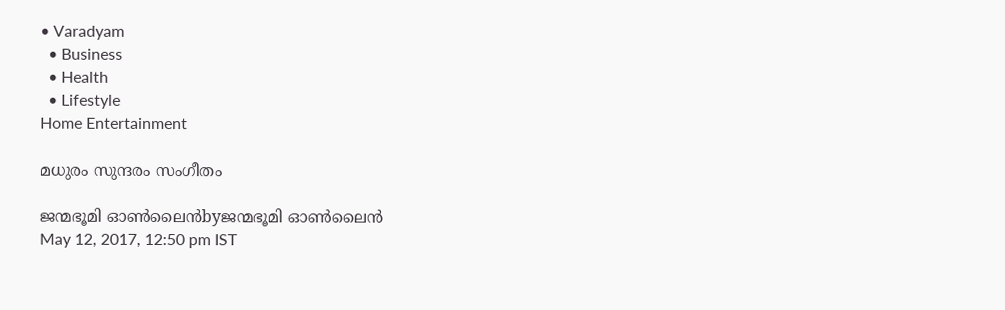• Varadyam
  • Business
  • Health
  • Lifestyle
Home Entertainment

മധുരം സുന്ദരം സംഗീതം

ജന്മഭൂമി ഓണ്‍ലൈന്‍byജന്മഭൂമി ഓണ്‍ലൈന്‍
May 12, 2017, 12:50 pm IST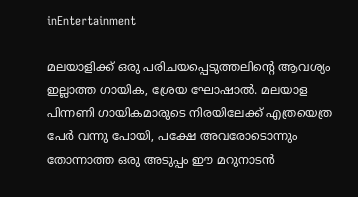inEntertainment

മലയാളിക്ക്‌ ഒരു പരിചയപ്പെടുത്തലിന്റെ ആവശ്യം ഇല്ലാത്ത ഗായിക, ശ്രേയ ഘോഷാല്‍. മലയാള പിന്നണി ഗായികമാരുടെ നിരയിലേക്ക്‌ എത്രയെത്ര പേര്‍ വന്നു പോയി, പക്ഷേ അവരോടൊന്നും തോന്നാത്ത ഒരു അടുപ്പം ഈ മറുനാടന്‍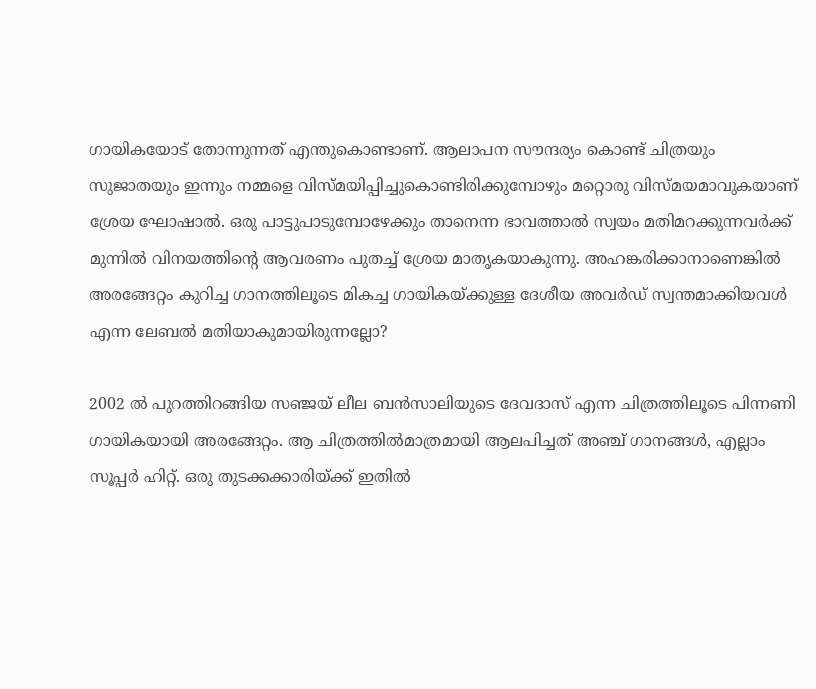ഗായികയോട്‌ തോന്നുന്നത്‌ എന്തുകൊണ്ടാണ്‌. ആലാപന സൗന്ദര്യം കൊണ്ട്‌ ചിത്രയും സുജാതയും ഇന്നും നമ്മളെ വിസ്മയിപ്പിച്ചുകൊണ്ടിരിക്കുമ്പോഴും മറ്റൊരു വിസ്മയമാവുകയാണ്‌ ശ്രേയ ഘോഷാല്‍. ഒരു പാട്ടുപാടുമ്പോഴേക്കും താനെന്ന ഭാവത്താല്‍ സ്വയം മതിമറക്കുന്നവര്‍ക്ക്‌ മുന്നില്‍ വിനയത്തിന്റെ ആവരണം പുതച്ച്‌ ശ്രേയ മാതൃകയാകുന്നു. അഹങ്കരിക്കാനാണെങ്കില്‍ അരങ്ങേറ്റം കുറിച്ച ഗാനത്തിലൂടെ മികച്ച ഗായികയ്‌ക്കുള്ള ദേശീയ അവര്‍ഡ്‌ സ്വന്തമാക്കിയവള്‍ എന്ന ലേബല്‍ മതിയാകുമായിരുന്നല്ലോ?

2002 ല്‍ പുറത്തിറങ്ങിയ സഞ്ജയ്‌ ലീല ബന്‍സാലിയുടെ ദേവദാസ്‌ എന്ന ചിത്രത്തിലൂടെ പിന്നണി ഗായികയായി അരങ്ങേറ്റം. ആ ചിത്രത്തില്‍മാത്രമായി ആലപിച്ചത്‌ അഞ്ച്‌ ഗാനങ്ങള്‍, എല്ലാം സൂപ്പര്‍ ഹിറ്റ്‌. ഒരു തുടക്കക്കാരിയ്‌ക്ക്‌ ഇതില്‍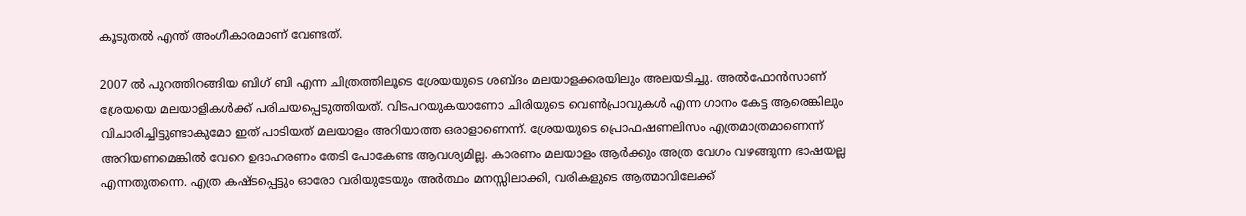കൂടുതല്‍ എന്ത്‌ അംഗീകാരമാണ്‌ വേണ്ടത്‌.

2007 ല്‍ പുറത്തിറങ്ങിയ ബിഗ്‌ ബി എന്ന ചിത്രത്തിലൂടെ ശ്രേയയുടെ ശബ്ദം മലയാളക്കരയിലും അലയടിച്ചു. അല്‍ഫോന്‍സാണ്‌ ശ്രേയയെ മലയാളികള്‍ക്ക്‌ പരിചയപ്പെടുത്തിയത്‌. വിടപറയുകയാണോ ചിരിയുടെ വെണ്‍പ്രാവുകള്‍ എന്ന ഗാനം കേട്ട ആരെങ്കിലും വിചാരിച്ചിട്ടുണ്ടാകുമോ ഇത്‌ പാടിയത്‌ മലയാളം അറിയാത്ത ഒരാളാണെന്ന്‌. ശ്രേയയുടെ പ്രൊഫഷണലിസം എത്രമാത്രമാണെന്ന്‌ അറിയണമെങ്കില്‍ വേറെ ഉദാഹരണം തേടി പോകേണ്ട ആവശ്യമില്ല. കാരണം മലയാളം ആര്‍ക്കും അത്ര വേഗം വഴങ്ങുന്ന ഭാഷയല്ല എന്നതുതന്നെ. എത്ര കഷ്ടപ്പെട്ടും ഓരോ വരിയുടേയും അര്‍ത്ഥം മനസ്സിലാക്കി, വരികളുടെ ആത്മാവിലേക്ക്‌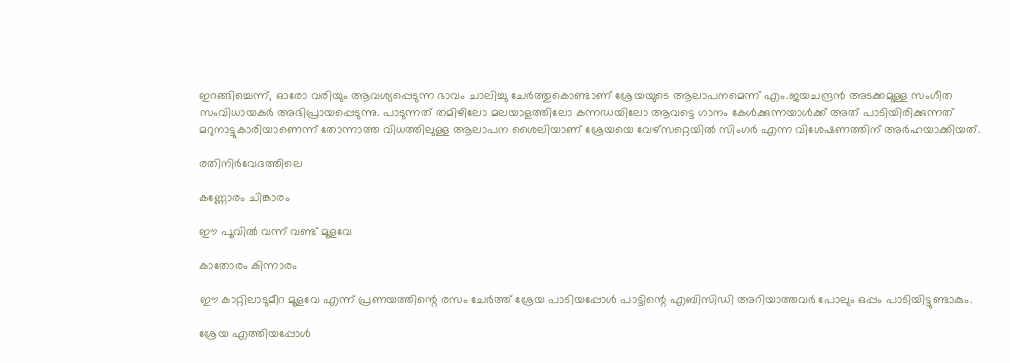ഇറങ്ങിച്ചെന്ന്‌, ഓരോ വരിയും ആവശ്യപ്പെടുന്ന ഭാവം ചാലിച്ചു ചേര്‍ത്തുകൊണ്ടാണ്‌ ശ്രേയയുടെ ആലാപനമെന്ന്‌ എം.ജയചന്ദ്രന്‍ അടക്കമുള്ള സംഗീത സംവിധായകര്‍ അഭിപ്രായപ്പെടുന്നു. പാടുന്നത്‌ തമിഴിലോ മലയാളത്തിലോ കന്നഡയിലോ ആവട്ടെ ഗാനം കേള്‍ക്കുന്നയാള്‍ക്ക്‌ അത്‌ പാടിയിരിക്കുന്നത്‌ മറുനാട്ടുകാരിയാണെന്ന്‌ തോന്നാത്ത വിധത്തിലുള്ള ആലാപന ശൈലിയാണ്‌ ശ്രേയയെ വേഴ്സറ്റെയില്‍ സിംഗര്‍ എന്ന വിശേഷണത്തിന്‌ അര്‍ഹയാക്കിയത്‌.

രതിനിര്‍വേദത്തിലെ

കണ്ണോരം ചിങ്കാരം

ഈ പൂവില്‍ വന്ന്‌ വണ്ട്‌ മൂളവേ

കാതോരം കിന്നാരം

ഈ കാറ്റിലാടുമീറ മൂളവേ എന്ന്‌ പ്രണയത്തിന്റെ രസം ചേര്‍ത്ത്‌ ശ്രേയ പാടിയപ്പോള്‍ പാട്ടിന്റെ എബിസിഡി അറിയാത്തവര്‍ പോലും ഒപ്പം പാടിയിട്ടുണ്ടാകും.

ശ്രേയ എത്തിയപ്പോള്‍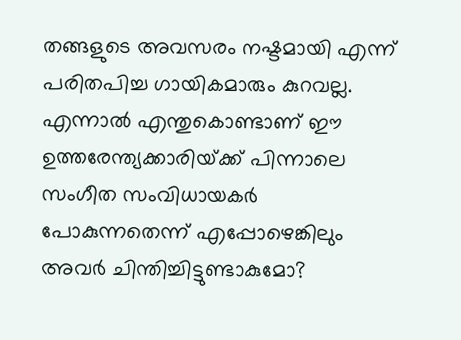തങ്ങളുടെ അവസരം നഷ്ടമായി എന്ന്‌ പരിതപിച്ച ഗായികമാരും കുറവല്ല. എന്നാല്‍ എന്തുകൊണ്ടാണ്‌ ഈ ഉത്തരേന്ത്യക്കാരിയ്‌ക്ക്‌ പിന്നാലെ സംഗീത സംവിധായകര്‍ പോകുന്നതെന്ന്‌ എപ്പോഴെങ്കിലും അവര്‍ ചിന്തിച്ചിട്ടുണ്ടാകുമോ?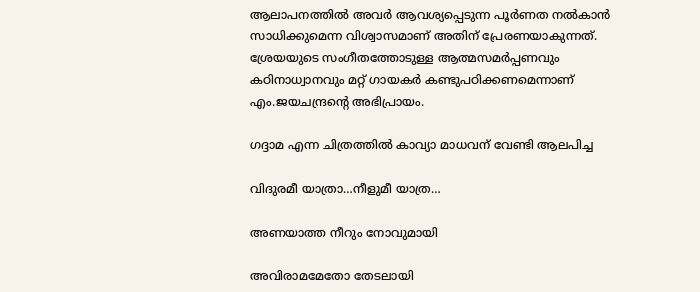ആലാപനത്തില്‍ അവര്‍ ആവശ്യപ്പെടുന്ന പൂര്‍ണത നല്‍കാന്‍ സാധിക്കുമെന്ന വിശ്വാസമാണ്‌ അതിന്‌ പ്രേരണയാകുന്നത്‌. ശ്രേയയുടെ സംഗീതത്തോടുള്ള ആത്മസമര്‍പ്പണവും കഠിനാധ്വാനവും മറ്റ്‌ ഗായകര്‍ കണ്ടുപഠിക്കണമെന്നാണ്‌ എം.ജയചന്ദ്രന്റെ അഭിപ്രായം.

ഗദ്ദാമ എന്ന ചിത്രത്തില്‍ കാവ്യാ മാധവന്‌ വേണ്ടി ആലപിച്ച

വിദുരമീ യാത്രാ…നീളുമീ യാത്ര…

അണയാത്ത നീറും നോവുമായി

അവിരാമമേതോ തേടലായി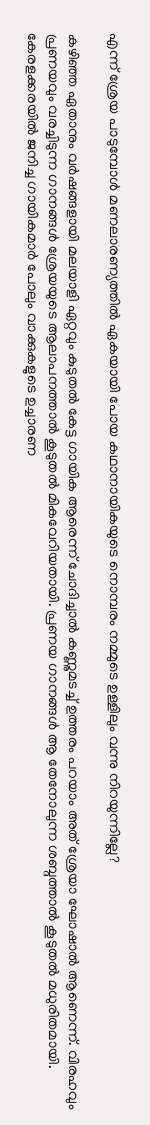എന്ന്‌ ശ്രേയ പാടുമ്പോള്‍ മണലാരണ്യത്തില്‍ ഏകയായി പോയ കഥാനായികയുടെ നൊമ്പരം നമ്മുടെ ഉള്ളിലും വന്നു നിറയുന്നില്ലേ?

കഴിഞ്ഞ ഏതാനും വര്‍ഷങ്ങളായി മലയാളി ഏറ്റവും കുടുതല്‍ കേട്ട ഗായിക ആരെന്ന്‌ ചോദിച്ചാല്‍ കണ്ണുമടച്ച്‌ ഉത്തരം പറയാം അത്‌ ശ്രേയാ ഘോഷാല്‍ ആണെന്ന്‌. വിരഹവും പ്രണയവും വരച്ചിടുന്ന ഗാനങ്ങള്‍ ശ്രേയയുടെ ആലാപനത്താല്‍ കൂടുതല്‍ മികവേറിയതായി. പ്രണയ ഗാനങ്ങള്‍ ആ തേനോലുന്ന ശബ്ദത്താല്‍ കൂടുതല്‍ മധുരിതമായി. കേരളക്കരയില്‍ ജനിച്ച ഗായികമാര്‍ പോലും വാക്കുകളുടെ ഉച്ചാരണ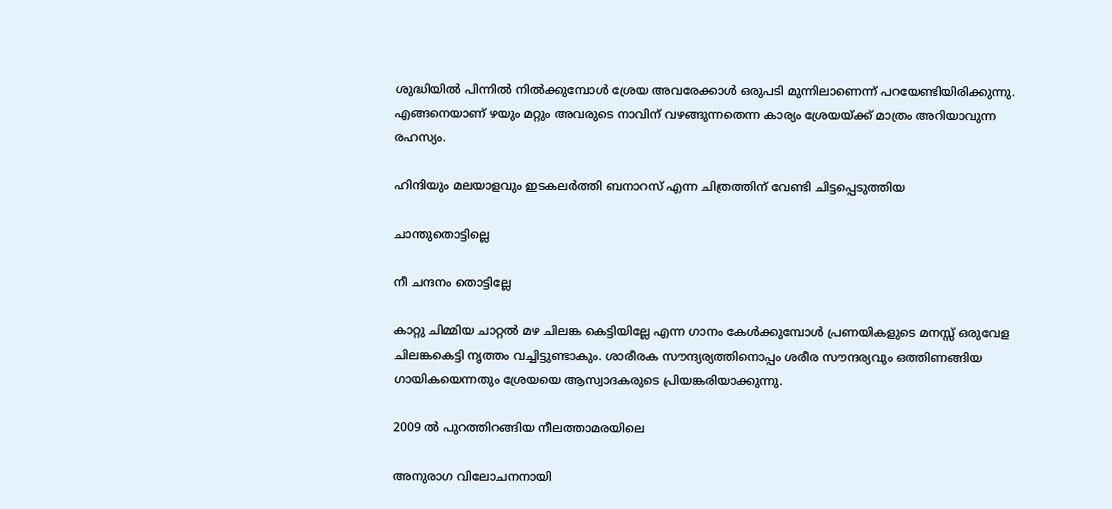ശുദ്ധിയില്‍ പിന്നില്‍ നില്‍ക്കുമ്പോള്‍ ശ്രേയ അവരേക്കാള്‍ ഒരുപടി മുന്നിലാണെന്ന്‌ പറയേണ്ടിയിരിക്കുന്നു. എങ്ങനെയാണ്‌ ഴയും മറ്റും അവരുടെ നാവിന്‌ വഴങ്ങുന്നതെന്ന കാര്യം ശ്രേയയ്‌ക്ക്‌ മാത്രം അറിയാവുന്ന രഹസ്യം.

ഹിന്ദിയും മലയാളവും ഇടകലര്‍ത്തി ബനാറസ്‌ എന്ന ചിത്രത്തിന്‌ വേണ്ടി ചിട്ടപ്പെടുത്തിയ

ചാന്തുതൊട്ടില്ലെ

നീ ചന്ദനം തൊട്ടില്ലേ

കാറ്റു ചിമ്മിയ ചാറ്റല്‍ മഴ ചിലങ്ക കെട്ടിയില്ലേ എന്ന ഗാനം കേള്‍ക്കുമ്പോള്‍ പ്രണയികളുടെ മനസ്സ്‌ ഒരുവേള ചിലങ്കകെട്ടി നൃത്തം വച്ചിട്ടുണ്ടാകും. ശാരീരക സൗന്ദ്യര്യത്തിനൊപ്പം ശരീര സൗന്ദര്യവും ഒത്തിണങ്ങിയ ഗായികയെന്നതും ശ്രേയയെ ആസ്വാദകരുടെ പ്രിയങ്കരിയാക്കുന്നു.

2009 ല്‍ പുറത്തിറങ്ങിയ നീലത്താമരയിലെ

അനുരാഗ വിലോചനനായി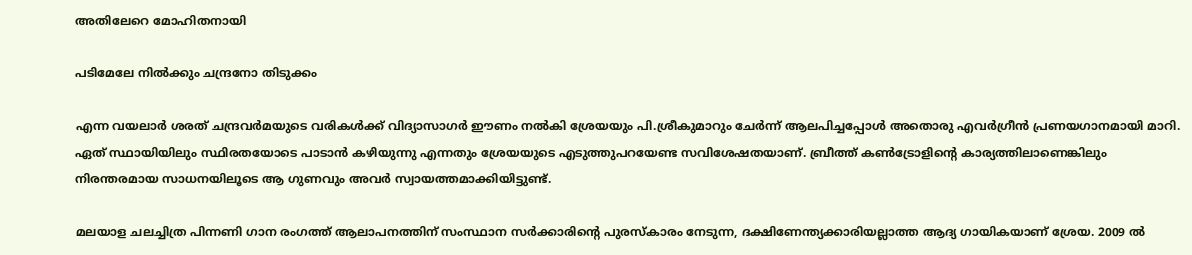അതിലേറെ മോഹിതനായി

പടിമേലേ നില്‍ക്കും ചന്ദ്രനോ തിടുക്കം

എന്ന വയലാര്‍ ശരത്‌ ചന്ദ്രവര്‍മയുടെ വരികള്‍ക്ക്‌ വിദ്യാസാഗര്‍ ഈണം നല്‍കി ശ്രേയയും പി.ശ്രീകുമാറും ചേര്‍ന്ന്‌ ആലപിച്ചപ്പോള്‍ അതൊരു എവര്‍ഗ്രീന്‍ പ്രണയഗാനമായി മാറി. ഏത്‌ സ്ഥായിയിലും സ്ഥിരതയോടെ പാടാന്‍ കഴിയുന്നു എന്നതും ശ്രേയയുടെ എടുത്തുപറയേണ്ട സവിശേഷതയാണ്‌. ബ്രീത്ത്‌ കണ്‍ട്രോളിന്റെ കാര്യത്തിലാണെങ്കിലും നിരന്തരമായ സാധനയിലൂടെ ആ ഗുണവും അവര്‍ സ്വായത്തമാക്കിയിട്ടുണ്ട്‌.

മലയാള ചലച്ചിത്ര പിന്നണി ഗാന രംഗത്ത്‌ ആലാപനത്തിന്‌ സംസ്ഥാന സര്‍ക്കാരിന്റെ പുരസ്കാരം നേടുന്ന, ദക്ഷിണേന്ത്യക്കാരിയല്ലാത്ത ആദ്യ ഗായികയാണ്‌ ശ്രേയ. 2009 ല്‍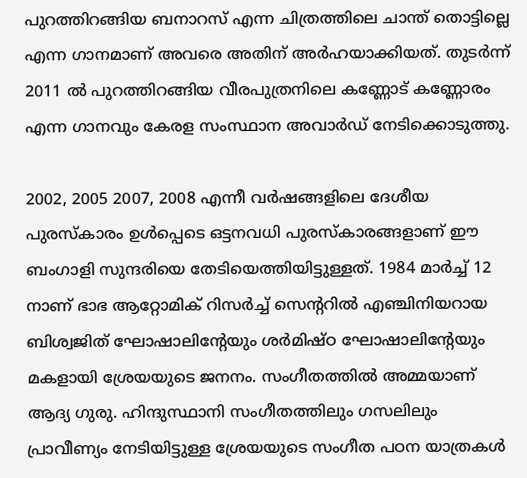പുറത്തിറങ്ങിയ ബനാറസ്‌ എന്ന ചിത്രത്തിലെ ചാന്ത്‌ തൊട്ടില്ലെ എന്ന ഗാനമാണ്‌ അവരെ അതിന്‌ അര്‍ഹയാക്കിയത്‌. തുടര്‍ന്ന്‌ 2011 ല്‍ പുറത്തിറങ്ങിയ വീരപുത്രനിലെ കണ്ണോട്‌ കണ്ണോരം എന്ന ഗാനവും കേരള സംസ്ഥാന അവാര്‍ഡ്‌ നേടിക്കൊടുത്തു.

2002, 2005 2007, 2008 എന്നീ വര്‍ഷങ്ങളിലെ ദേശീയ പുരസ്കാരം ഉള്‍പ്പെടെ ഒട്ടനവധി പുരസ്കാരങ്ങളാണ്‌ ഈ ബംഗാളി സുന്ദരിയെ തേടിയെത്തിയിട്ടുള്ളത്‌. 1984 മാര്‍ച്ച്‌ 12 നാണ്‌ ഭാഭ ആറ്റോമിക്‌ റിസര്‍ച്ച്‌ സെന്ററില്‍ എഞ്ചിനിയറായ ബിശ്വജിത്‌ ഘോഷാലിന്റേയും ശര്‍മിഷ്ഠ ഘോഷാലിന്റേയും മകളായി ശ്രേയയുടെ ജനനം. സംഗീതത്തില്‍ അമ്മയാണ്‌ ആദ്യ ഗുരു. ഹിന്ദുസ്ഥാനി സംഗീതത്തിലും ഗസലിലും പ്രാവീണ്യം നേടിയിട്ടുള്ള ശ്രേയയുടെ സംഗീത പഠന യാത്രകള്‍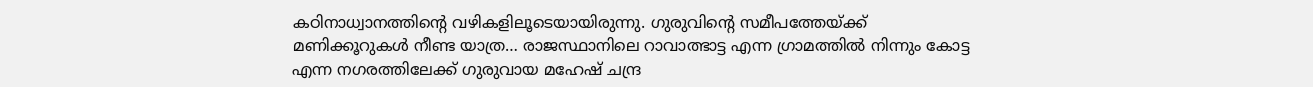കഠിനാധ്വാനത്തിന്റെ വഴികളിലൂടെയായിരുന്നു. ഗുരുവിന്റെ സമീപത്തേയ്‌ക്ക്‌ മണിക്കൂറുകള്‍ നീണ്ട യാത്ര… രാജസ്ഥാനിലെ റാവാത്ഭാട്ട എന്ന ഗ്രാമത്തില്‍ നിന്നും കോട്ട എന്ന നഗരത്തിലേക്ക്‌ ഗുരുവായ മഹേഷ്‌ ചന്ദ്ര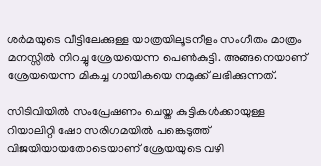ശര്‍മയുടെ വീട്ടിലേക്കുള്ള യാത്രയിലൂടനീളം സംഗീതം മാത്രം മനസ്സില്‍ നിറച്ചു ശ്രേയയെന്ന പെണ്‍കുട്ടി. അങ്ങനെയാണ്‌ ശ്രേയയെന്ന മികച്ച ഗായികയെ നമുക്ക്‌ ലഭിക്കുന്നത്‌.

സിടിവിയില്‍ സംപ്രേഷണം ചെയ്ത കുട്ടികള്‍ക്കായുള്ള റിയാലിറ്റി ഷോ സരിഗമയില്‍ പങ്കെടുത്ത്‌ വിജയിയായതോടെയാണ്‌ ശ്രേയയുടെ വഴി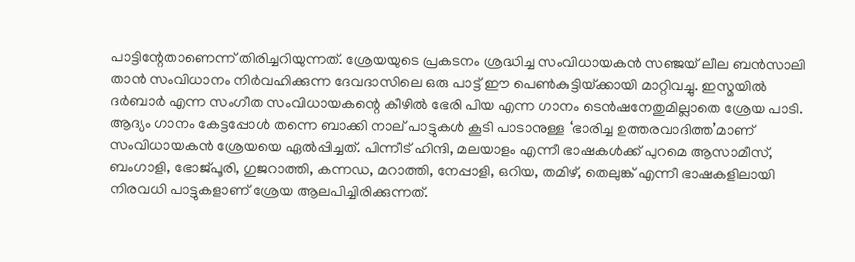പാട്ടിന്റേതാണെന്ന്‌ തിരിച്ചറിയുന്നത്‌. ശ്രേയയുടെ പ്രകടനം ശ്രദ്ധിച്ച സംവിധായകന്‍ സഞ്ജയ്‌ ലീല ബന്‍സാലി താന്‍ സംവിധാനം നിര്‍വഹിക്കുന്ന ദേവദാസിലെ ഒരു പാട്ട്‌ ഈ പെണ്‍കുട്ടിയ്‌ക്കായി മാറ്റിവച്ചു. ഇസ്മയില്‍ ദര്‍ബാര്‍ എന്ന സംഗീത സംവിധായകന്റെ കീഴില്‍ ഭേരി പിയ എന്ന ഗാനം ടെന്‍ഷനേതുമില്ലാതെ ശ്രേയ പാടി. ആദ്യം ഗാനം കേട്ടപ്പോള്‍ തന്നെ ബാക്കി നാല്‌ പാട്ടുകള്‍ കൂടി പാടാനുള്ള ‘ഭാരിച്ച ഉത്തരവാദിത്ത’മാണ്‌ സംവിധായകന്‍ ശ്രേയയെ ഏല്‍പ്പിച്ചത്‌. പിന്നീട്‌ ഹിന്ദി, മലയാളം എന്നീ ഭാഷകള്‍ക്ക്‌ പുറമെ ആസാമീസ്‌, ബംഗാളി, ഭോജ്പൂരി, ഗുജറാത്തി, കന്നഡ, മറാത്തി, നേപ്പാളി, ഒറിയ, തമിഴ്‌, തെലുങ്ക്‌ എന്നീ ഭാഷകളിലായി നിരവധി പാട്ടുകളാണ്‌ ശ്രേയ ആലപിച്ചിരിക്കുന്നത്‌.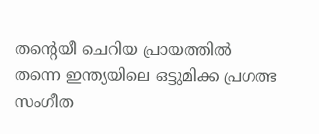തന്റെയീ ചെറിയ പ്രായത്തില്‍ തന്നെ ഇന്ത്യയിലെ ഒട്ടുമിക്ക പ്രഗത്ഭ സംഗീത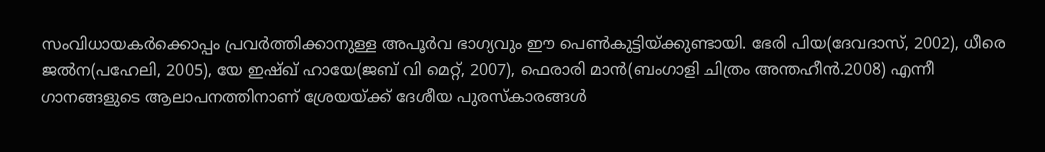സംവിധായകര്‍ക്കൊപ്പം പ്രവര്‍ത്തിക്കാനുള്ള അപൂര്‍വ ഭാഗ്യവും ഈ പെണ്‍കുട്ടിയ്‌ക്കുണ്ടായി. ഭേരി പിയ(ദേവദാസ്‌, 2002), ധീരെ ജല്‍ന(പഹേലി, 2005), യേ ഇഷ്ഖ്‌ ഹായേ(ജബ്‌ വി മെറ്റ്‌, 2007), ഫെരാരി മാന്‍(ബംഗാളി ചിത്രം അന്തഹീന്‍.2008) എന്നീ ഗാനങ്ങളുടെ ആലാപനത്തിനാണ്‌ ശ്രേയയ്‌ക്ക്‌ ദേശീയ പുരസ്കാരങ്ങള്‍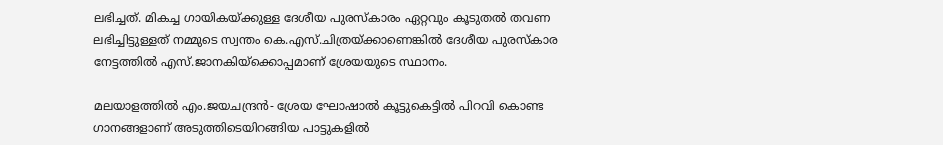ലഭിച്ചത്‌. മികച്ച ഗായികയ്‌ക്കുള്ള ദേശീയ പുരസ്കാരം ഏറ്റവും കൂടുതല്‍ തവണ ലഭിച്ചിട്ടുള്ളത്‌ നമ്മുടെ സ്വന്തം കെ.എസ്‌.ചിത്രയ്‌ക്കാണെങ്കില്‍ ദേശീയ പുരസ്കാര നേട്ടത്തില്‍ എസ്‌.ജാനകിയ്‌ക്കൊപ്പമാണ്‌ ശ്രേയയുടെ സ്ഥാനം.

മലയാളത്തില്‍ എം.ജയചന്ദ്രന്‍- ശ്രേയ ഘോഷാല്‍ കൂട്ടുകെട്ടില്‍ പിറവി കൊണ്ട ഗാനങ്ങളാണ്‌ അടുത്തിടെയിറങ്ങിയ പാട്ടുകളില്‍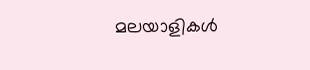മലയാളികള്‍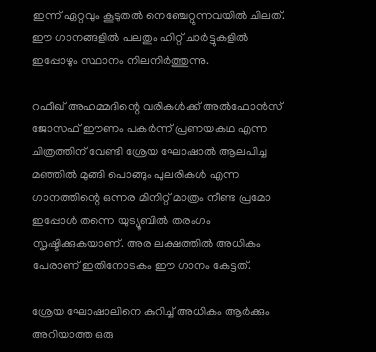ഇന്ന്‌ ഏറ്റവും കൂടുതല്‍ നെഞ്ചേറ്റുന്നവയില്‍ ചിലത്‌. ഈ ഗാനങ്ങളില്‍ പലതും ഹിറ്റ്‌ ചാര്‍ട്ടുകളില്‍ ഇപ്പോഴും സ്ഥാനം നിലനിര്‍ത്തുന്നു.

റഫീഖ്‌ അഹമ്മദിന്റെ വരികള്‍ക്ക്‌ അല്‍ഫോന്‍സ്‌ ജോസഫ്‌ ഈണം പകര്‍ന്ന്‌ പ്രണയകഥ എന്ന ചിത്രത്തിന്‌ വേണ്ടി ശ്രേയ ഘോഷാല്‍ ആലപിച്ച മഞ്ഞില്‍ മുങ്ങി പൊങ്ങും പുലരികള്‍ എന്ന ഗാനത്തിന്റെ ഒന്നര മിനിറ്റ്‌ മാത്രം നീണ്ട പ്രമോ ഇപ്പോള്‍ തന്നെ യുട്യൂബില്‍ തരംഗം സൃഷ്ടിക്കുകയാണ്‌. അര ലക്ഷത്തില്‍ അധികം പേരാണ്‌ ഇതിനോടകം ഈ ഗാനം കേട്ടത്‌.

ശ്രേയ ഘോഷാലിനെ കുറിച്ച്‌ അധികം ആര്‍ക്കും അറിയാത്ത ഒരു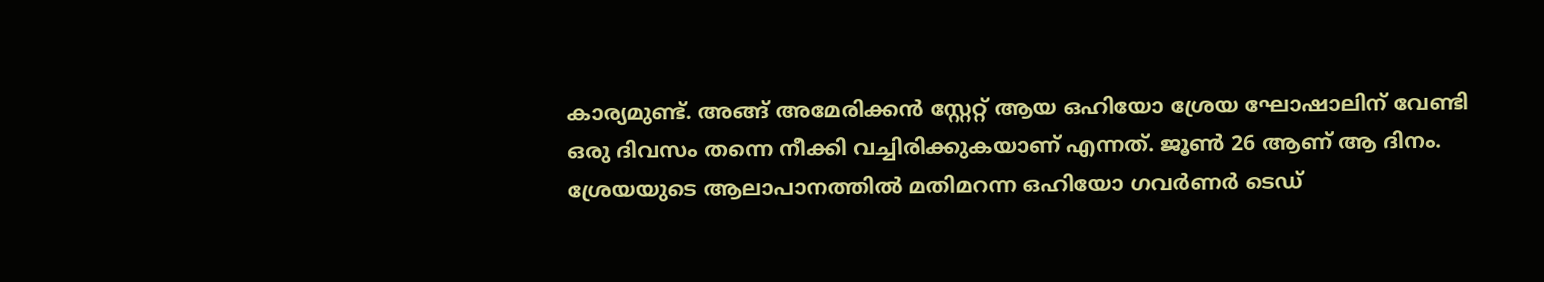കാര്യമുണ്ട്‌. അങ്ങ്‌ അമേരിക്കന്‍ സ്റ്റേറ്റ്‌ ആയ ഒഹിയോ ശ്രേയ ഘോഷാലിന്‌ വേണ്ടി ഒരു ദിവസം തന്നെ നീക്കി വച്ചിരിക്കുകയാണ്‌ എന്നത്‌. ജൂണ്‍ 26 ആണ്‌ ആ ദിനം. ശ്രേയയുടെ ആലാപാനത്തില്‍ മതിമറന്ന ഒഹിയോ ഗവര്‍ണര്‍ ടെഡ്‌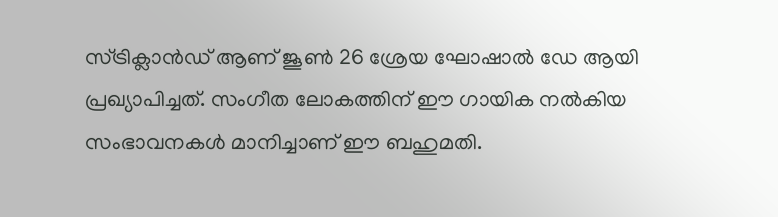സ്ട്രിക്ലാന്‍ഡ്‌ ആണ്‌ ജൂണ്‍ 26 ശ്രേയ ഘോഷാല്‍ ഡേ ആയി പ്രഖ്യാപിച്ചത്‌. സംഗീത ലോകത്തിന്‌ ഈ ഗായിക നല്‍കിയ സംഭാവനകള്‍ മാനിച്ചാണ്‌ ഈ ബഹുമതി.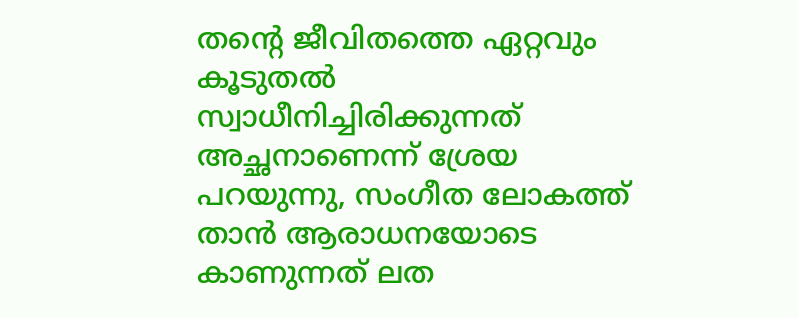തന്റെ ജീവിതത്തെ ഏറ്റവും കൂടുതല്‍ സ്വാധീനിച്ചിരിക്കുന്നത്‌ അച്ഛനാണെന്ന്‌ ശ്രേയ പറയുന്നു, സംഗീത ലോകത്ത്‌ താന്‍ ആരാധനയോടെ കാണുന്നത്‌ ലത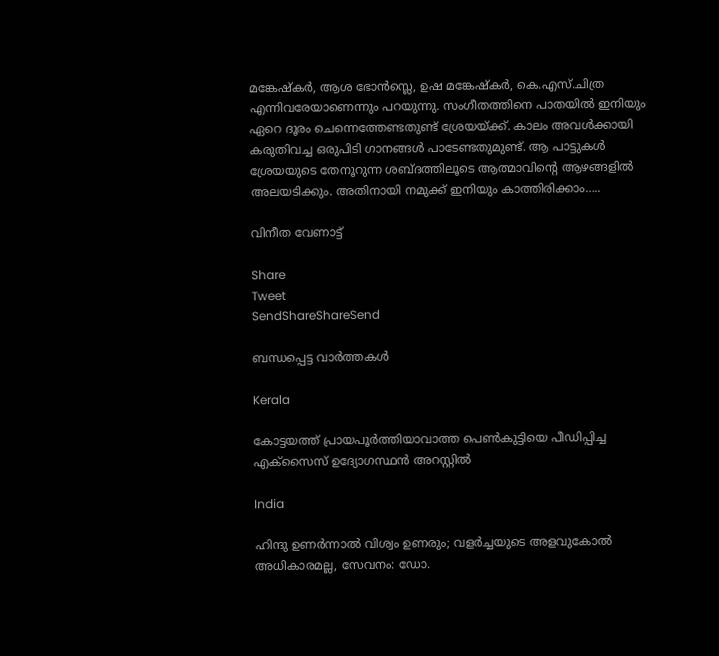മങ്കേഷ്കര്‍, ആശ ഭോന്‍സ്ലെ, ഉഷ മങ്കേഷ്കര്‍, കെ.എസ്‌.ചിത്ര എന്നിവരേയാണെന്നും പറയുന്നു. സംഗീതത്തിനെ പാതയില്‍ ഇനിയും ഏറെ ദൂരം ചെന്നെത്തേണ്ടതുണ്ട്‌ ശ്രേയയ്‌ക്ക്‌. കാലം അവള്‍ക്കായി കരുതിവച്ച ഒരുപിടി ഗാനങ്ങള്‍ പാടേണ്ടതുമുണ്ട്‌. ആ പാട്ടുകള്‍ ശ്രേയയുടെ തേനൂറുന്ന ശബ്ദത്തിലൂടെ ആത്മാവിന്റെ ആഴങ്ങളില്‍ അലയടിക്കും. അതിനായി നമുക്ക്‌ ഇനിയും കാത്തിരിക്കാം…..

വിനീത വേണാട്ട്‌

Share
Tweet
SendShareShareSend

ബന്ധപ്പെട്ട വാര്‍ത്തകള്‍

Kerala

കോട്ടയത്ത് പ്രായപൂര്‍ത്തിയാവാത്ത പെണ്‍കുട്ടിയെ പീഡിപ്പിച്ച എക്‌സൈസ് ഉദ്യോഗസ്ഥന്‍ അറസ്റ്റില്‍

India

ഹിന്ദു ഉണര്‍ന്നാല്‍ വിശ്വം ഉണരും; വളര്‍ച്ചയുടെ അളവുകോല്‍ അധികാരമല്ല, സേവനം: ഡോ.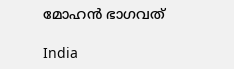മോഹന്‍ ഭാഗവത്

India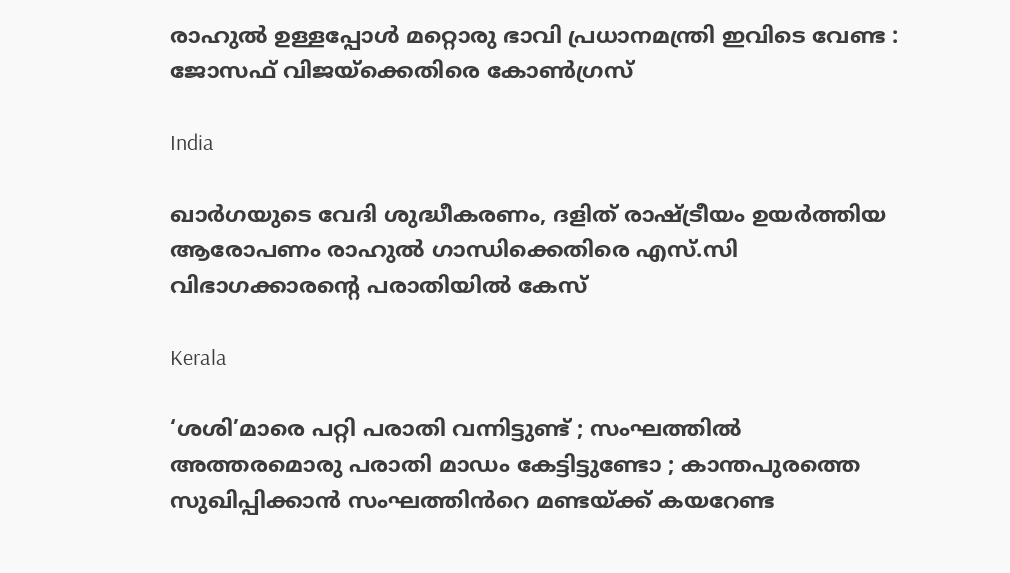രാഹുൽ ഉള്ളപ്പോൾ മറ്റൊരു ഭാവി പ്രധാനമന്ത്രി ഇവിടെ വേണ്ട : ജോസഫ് വിജയ്‌ക്കെതിരെ കോൺഗ്രസ്

India

ഖാര്‍ഗയുടെ വേദി ശുദ്ധീകരണം, ദളിത് രാഷ്‌ട്രീയം ഉയർത്തിയ ആരോപണം രാഹുല്‍ ഗാന്ധിക്കെതിരെ എസ്.സി വിഭാഗക്കാരന്റെ പരാതിയിൽ കേസ്

Kerala

‘ശശി’മാരെ പറ്റി പരാതി വന്നിട്ടുണ്ട് ; സംഘത്തിൽ അത്തരമൊരു പരാതി മാഡം കേട്ടിട്ടുണ്ടോ ; കാന്തപുരത്തെ സുഖിപ്പിക്കാൻ സംഘത്തിൻറെ മണ്ടയ്‌ക്ക് കയറേണ്ട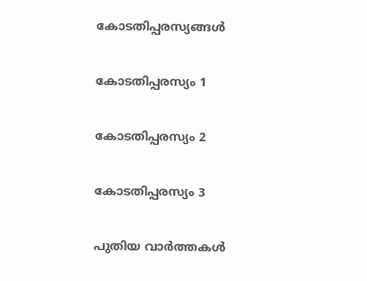കോടതിപ്പരസ്യങ്ങള്‍

കോടതിപ്പരസ്യം 1

കോടതിപ്പരസ്യം 2

കോടതിപ്പരസ്യം 3

പുതിയ വാര്‍ത്തകള്‍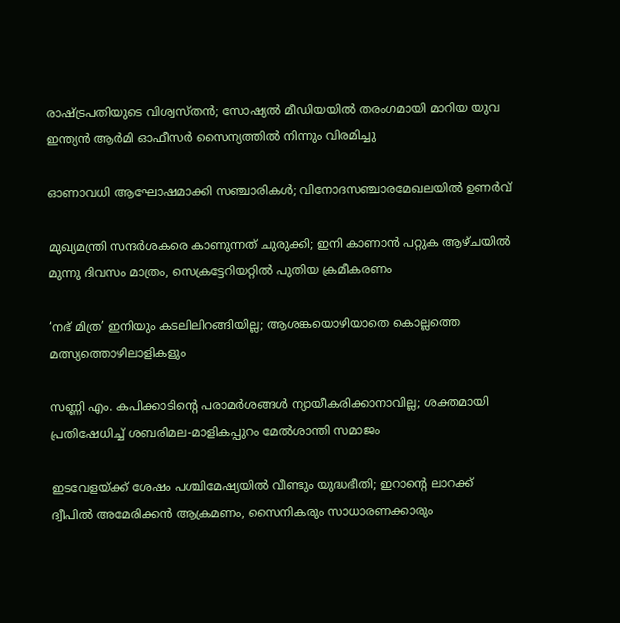രാഷ്‌ട്രപതിയുടെ വിശ്വസ്തൻ; സോഷ്യൽ മീഡിയയിൽ തരംഗമായി മാറിയ യുവ ഇന്ത്യൻ ആർമി ഓഫീസർ സൈന്യത്തിൽ നിന്നും വിരമിച്ചു

ഓണാവധി ആഘോഷമാക്കി സഞ്ചാരികള്‍; വിനോദസഞ്ചാരമേഖലയില്‍ ഉണര്‍വ്

മുഖ്യമന്ത്രി സന്ദർശകരെ കാണുന്നത് ചുരുക്കി; ഇനി കാണാൻ പറ്റുക ആഴ്ചയിൽ മുന്നു ദിവസം മാത്രം, സെക്രട്ടേറിയറ്റിൽ പുതിയ ക്രമീകരണം

‘നഭ് മിത്ര’ ഇനിയും കടലിലിറങ്ങിയില്ല; ആശങ്കയൊഴിയാതെ കൊല്ലത്തെ മത്സ്യത്തൊഴിലാളികളും

സണ്ണി എം. കപിക്കാടിന്റെ പരാമർശങ്ങൾ ന്യായീകരിക്കാനാവില്ല; ശക്തമായി പ്രതിഷേധിച്ച് ശബരിമല-മാളികപ്പുറം മേൽശാന്തി സമാജം

ഇടവേളയ്‌ക്ക് ശേഷം പശ്ചിമേഷ്യയിൽ വീണ്ടും യുദ്ധഭീതി; ഇറാന്റെ ലാറക്ക് ദ്വീപിൽ അമേരിക്കൻ ആക്രമണം, സൈനികരും സാധാരണക്കാരും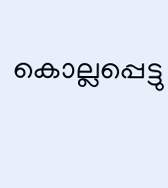കൊല്ലപ്പെട്ടു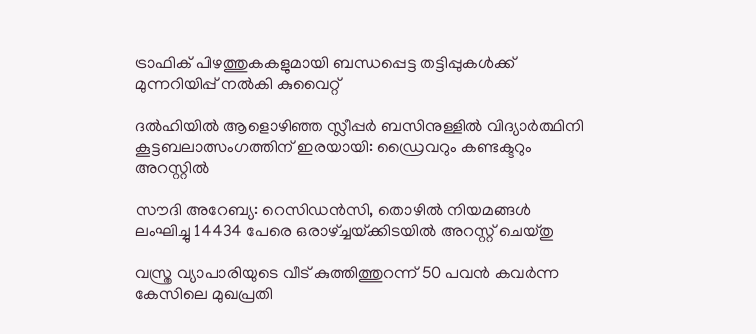ട്രാഫിക് പിഴത്തുകകളുമായി ബന്ധപ്പെട്ട തട്ടിപ്പുകൾക്ക് മുന്നറിയിപ്പ് നൽകി കുവൈറ്റ്

ദൽഹിയിൽ ആളൊഴിഞ്ഞ സ്ലീപ്പർ ബസിനുള്ളിൽ വിദ്യാർത്ഥിനി കൂട്ടബലാത്സംഗത്തിന് ഇരയായി: ഡ്രൈവറും കണ്ടക്ടറും അറസ്റ്റിൽ

സൗദി അറേബ്യ: റെസിഡൻസി, തൊഴിൽ നിയമങ്ങൾ ലംഘിച്ചു 14434 പേരെ ഒരാഴ്‌ച്ചയ്‌ക്കിടയിൽ അറസ്റ്റ് ചെയ്തു

വസ്ത്ര വ്യാപാരിയുടെ വീട് കുത്തിത്തുറന്ന് 50 പവന്‍ കവര്‍ന്ന കേസിലെ മുഖപ്രതി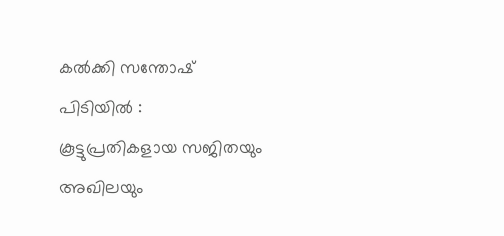കല്‍ക്കി സന്തോഷ് പിടിയിൽ : കൂട്ടുപ്രതികളായ സജിതയും അഖിലയും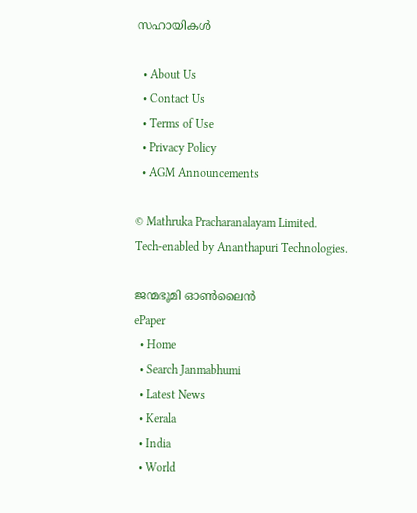സഹായികൾ

  • About Us
  • Contact Us
  • Terms of Use
  • Privacy Policy
  • AGM Announcements

© Mathruka Pracharanalayam Limited.
Tech-enabled by Ananthapuri Technologies.

ജന്മഭൂമി ഓണ്‍ലൈന്‍
ePaper
  • Home
  • Search Janmabhumi
  • Latest News
  • Kerala
  • India
  • World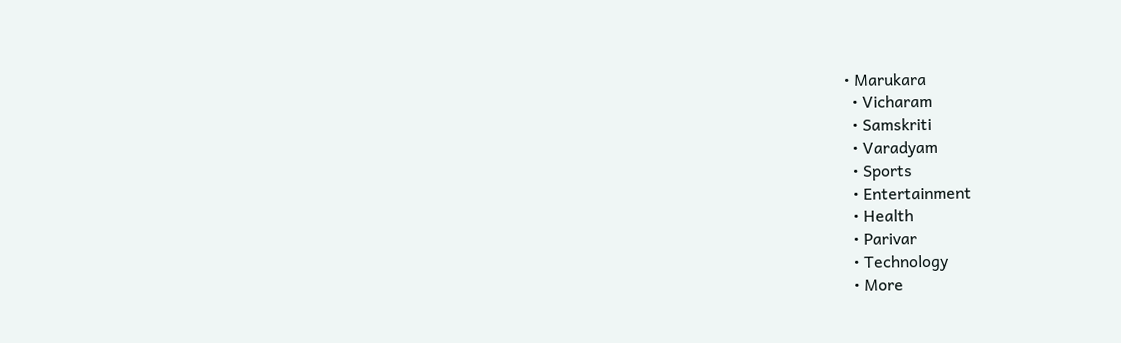• Marukara
  • Vicharam
  • Samskriti
  • Varadyam
  • Sports
  • Entertainment
  • Health
  • Parivar
  • Technology
  • More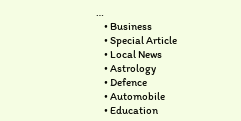…
    • Business
    • Special Article
    • Local News
    • Astrology
    • Defence
    • Automobile
    • Education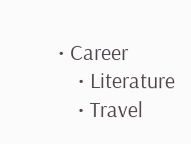• Career
    • Literature
    • Travel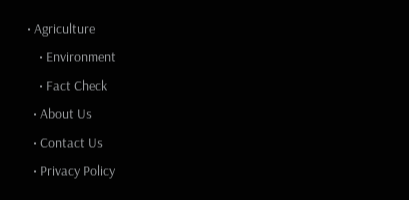• Agriculture
    • Environment
    • Fact Check
  • About Us
  • Contact Us
  • Privacy Policy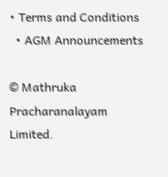• Terms and Conditions
  • AGM Announcements

© Mathruka Pracharanalayam Limited.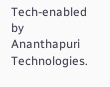Tech-enabled by Ananthapuri Technologies.